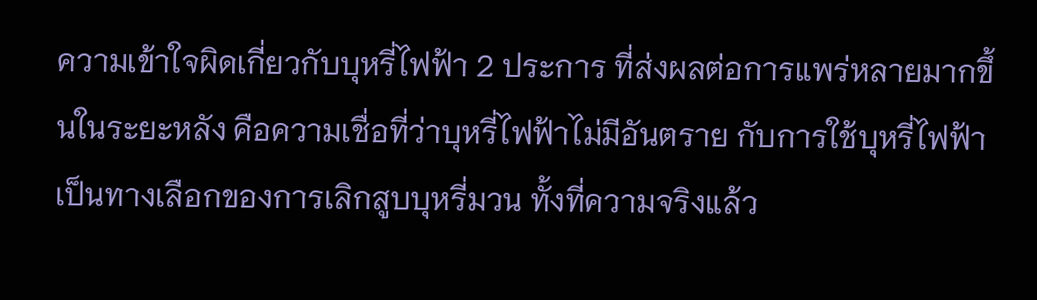ความเข้าใจผิดเกี่ยวกับบุหรี่ไฟฟ้า 2 ประการ ที่ส่งผลต่อการแพร่หลายมากขึ้นในระยะหลัง คือความเชื่อที่ว่าบุหรี่ไฟฟ้าไม่มีอันตราย กับการใช้บุหรี่ไฟฟ้าเป็นทางเลือกของการเลิกสูบบุหรี่มวน ทั้งที่ความจริงแล้ว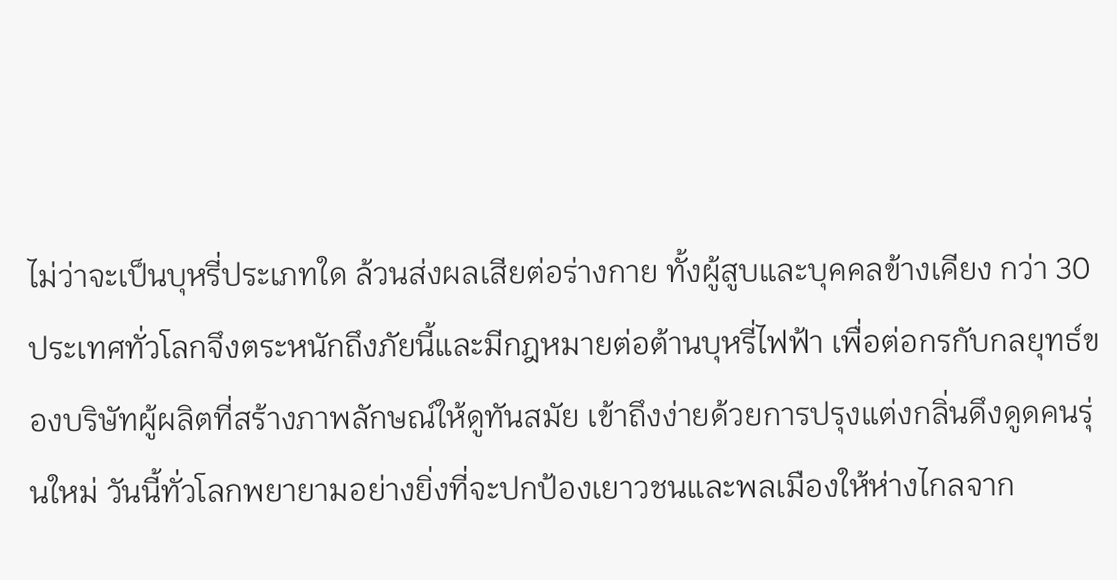ไม่ว่าจะเป็นบุหรี่ประเภทใด ล้วนส่งผลเสียต่อร่างกาย ทั้งผู้สูบและบุคคลข้างเคียง กว่า 30 ประเทศทั่วโลกจึงตระหนักถึงภัยนี้และมีกฎหมายต่อต้านบุหรี่ไฟฟ้า เพื่อต่อกรกับกลยุทธ์ของบริษัทผู้ผลิตที่สร้างภาพลักษณ์ให้ดูทันสมัย เข้าถึงง่ายด้วยการปรุงแต่งกลิ่นดึงดูดคนรุ่นใหม่ วันนี้ทั่วโลกพยายามอย่างยิ่งที่จะปกป้องเยาวชนและพลเมืองให้ห่างไกลจาก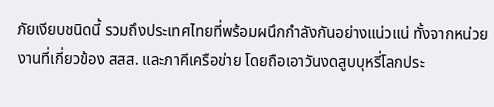ภัยเงียบชนิดนี้ รวมถึงประเทศไทยที่พร้อมผนึกกำลังกันอย่างแน่วแน่ ทั้งจากหน่วยงานที่เกี่ยวข้อง สสส. และภาคีเครือข่าย โดยถือเอาวันงดสูบบุหรี่โลกประ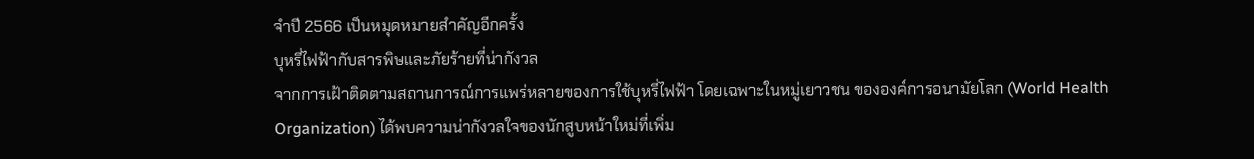จำปี 2566 เป็นหมุดหมายสำคัญอีกครั้ง
บุหรี่ไฟฟ้ากับสารพิษและภัยร้ายที่น่ากังวล
จากการเฝ้าติดตามสถานการณ์การแพร่หลายของการใช้บุหรี่ไฟฟ้า โดยเฉพาะในหมู่เยาวชน ขององค์การอนามัยโลก (World Health Organization) ได้พบความน่ากังวลใจของนักสูบหน้าใหม่ที่เพิ่ม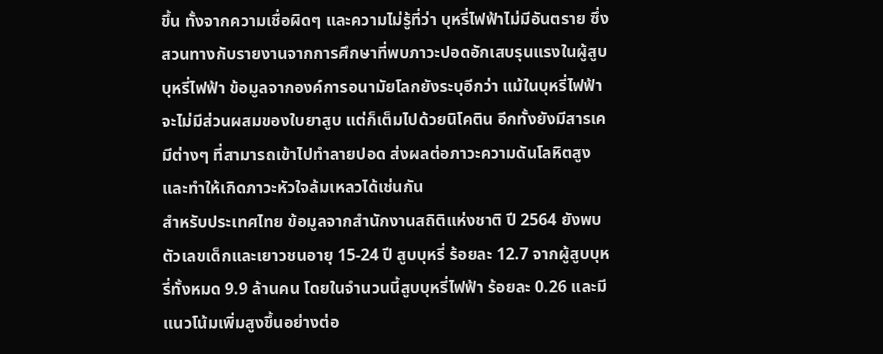ขึ้น ทั้งจากความเชื่อผิดๆ และความไม่รู้ที่ว่า บุหรี่ไฟฟ้าไม่มีอันตราย ซึ่งสวนทางกับรายงานจากการศึกษาที่พบภาวะปอดอักเสบรุนแรงในผู้สูบบุหรี่ไฟฟ้า ข้อมูลจากองค์การอนามัยโลกยังระบุอีกว่า แม้ในบุหรี่ไฟฟ้าจะไม่มีส่วนผสมของใบยาสูบ แต่ก็เต็มไปด้วยนิโคติน อีกทั้งยังมีสารเคมีต่างๆ ที่สามารถเข้าไปทำลายปอด ส่งผลต่อภาวะความดันโลหิตสูง และทำให้เกิดภาวะหัวใจล้มเหลวได้เช่นกัน
สำหรับประเทศไทย ข้อมูลจากสำนักงานสถิติแห่งชาติ ปี 2564 ยังพบตัวเลขเด็กและเยาวชนอายุ 15-24 ปี สูบบุหรี่ ร้อยละ 12.7 จากผู้สูบบุหรี่ทั้งหมด 9.9 ล้านคน โดยในจำนวนนี้สูบบุหรี่ไฟฟ้า ร้อยละ 0.26 และมีแนวโน้มเพิ่มสูงขึ้นอย่างต่อ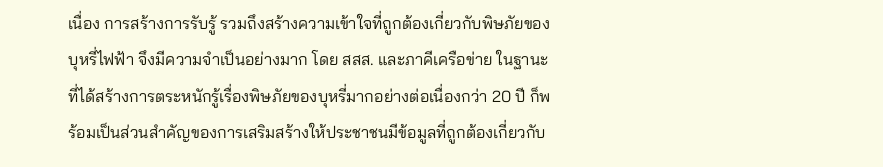เนื่อง การสร้างการรับรู้ รวมถึงสร้างความเข้าใจที่ถูกต้องเกี่ยวกับพิษภัยของบุหรี่ไฟฟ้า จึงมีความจำเป็นอย่างมาก โดย สสส. และภาคีเครือข่าย ในฐานะที่ได้สร้างการตระหนักรู้เรื่องพิษภัยของบุหรี่มากอย่างต่อเนื่องกว่า 20 ปี ก็พร้อมเป็นส่วนสำคัญของการเสริมสร้างให้ประชาชนมีข้อมูลที่ถูกต้องเกี่ยวกับ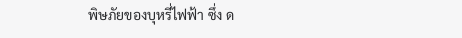พิษภัยของบุหรี่ไฟฟ้า ซึ่ง ด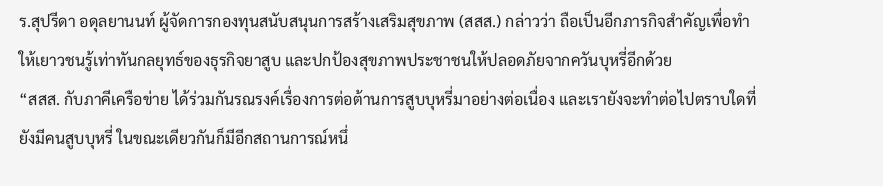ร.สุปรีดา อดุลยานนท์ ผู้จัดการกองทุนสนับสนุนการสร้างเสริมสุขภาพ (สสส.) กล่าวว่า ถือเป็นอีกภารกิจสำคัญเพื่อทำให้เยาวชนรู้เท่าทันกลยุทธ์ของธุรกิจยาสูบ และปกป้องสุขภาพประชาชนให้ปลอดภัยจากควันบุหรี่อีกด้วย
“สสส. กับภาคีเครือข่าย ได้ร่วมกันรณรงค์เรื่องการต่อต้านการสูบบุหรี่มาอย่างต่อเนื่อง และเรายังจะทำต่อไปตราบใดที่ยังมีคนสูบบุหรี่ ในขณะเดียวกันก็มีอีกสถานการณ์หนึ่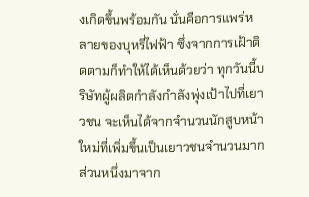งเกิดขึ้นพร้อมกัน นั่นคือการแพร่หลายของบุหรี่ไฟฟ้า ซึ่งจากการเฝ้าติดตามก็ทำให้ได้เห็นด้วยว่า ทุกวันนี้บริษัทผู้ผลิตกำลังกำลังพุ่งเป้าไปที่เยาวชน จะเห็นได้จากจำนวนนักสูบหน้าใหม่ที่เพิ่มขึ้นเป็นเยาวชนจำนวนมาก ส่วนหนึ่งมาจาก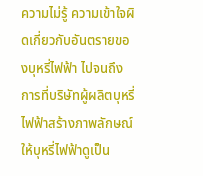ความไม่รู้ ความเข้าใจผิดเกี่ยวกับอันตรายของบุหรี่ไฟฟ้า ไปจนถึงการที่บริษัทผู้ผลิตบุหรี่ไฟฟ้าสร้างภาพลักษณ์ให้บุหรี่ไฟฟ้าดูเป็น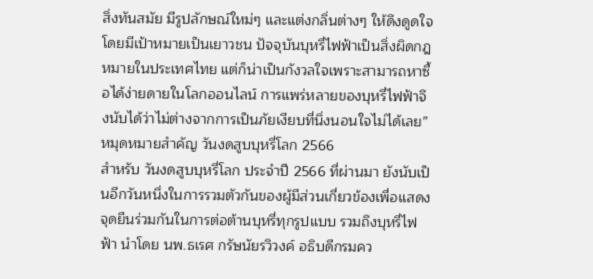สิ่งทันสมัย มีรูปลักษณ์ใหม่ๆ และแต่งกลิ่นต่างๆ ให้ดึงดูดใจ โดยมีเป้าหมายเป็นเยาวชน ปัจจุบันบุหรี่ไฟฟ้าเป็นสิ่งผิดกฎหมายในประเทศไทย แต่ก็น่าเป็นกังวลใจเพราะสามารถหาซื้อได้ง่ายดายในโลกออนไลน์ การแพร่หลายของบุหรี่ไฟฟ้าจึงนับได้ว่าไม่ต่างจากการเป็นภัยเงียบที่นิ่งนอนใจไม่ได้เลย”
หมุดหมายสำคัญ วันงดสูบบุหรี่โลก 2566
สำหรับ วันงดสูบบุหรี่โลก ประจำปี 2566 ที่ผ่านมา ยังนับเป็นอีกวันหนึ่งในการรวมตัวกันของผู้มีส่วนเกี่ยวข้องเพื่อแสดงจุดยืนร่วมกันในการต่อต้านบุหรี่ทุกรูปแบบ รวมถึงบุหรี่ไฟฟ้า นำโดย นพ.ธเรศ กรัษนัยรวิวงค์ อธิบดีกรมคว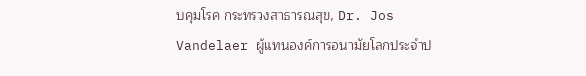บคุมโรค กระทรวงสาธารณสุข, Dr. Jos Vandelaer ผู้แทนองค์การอนามัยโลกประจำป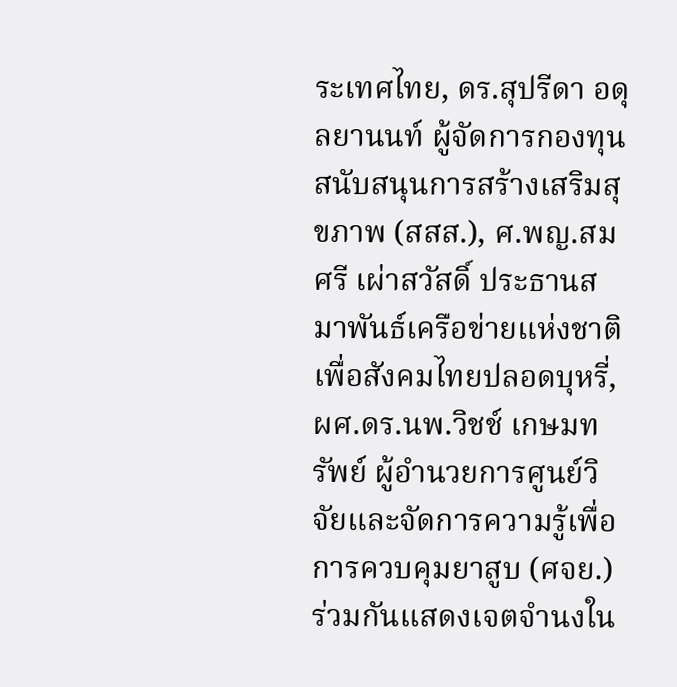ระเทศไทย, ดร.สุปรีดา อดุลยานนท์ ผู้จัดการกองทุนสนับสนุนการสร้างเสริมสุขภาพ (สสส.), ศ.พญ.สมศรี เผ่าสวัสดิ์ ประธานสมาพันธ์เครือข่ายแห่งชาติเพื่อสังคมไทยปลอดบุหรี่, ผศ.ดร.นพ.วิชช์ เกษมทรัพย์ ผู้อำนวยการศูนย์วิจัยและจัดการความรู้เพื่อการควบคุมยาสูบ (ศจย.) ร่วมกันแสดงเจตจำนงใน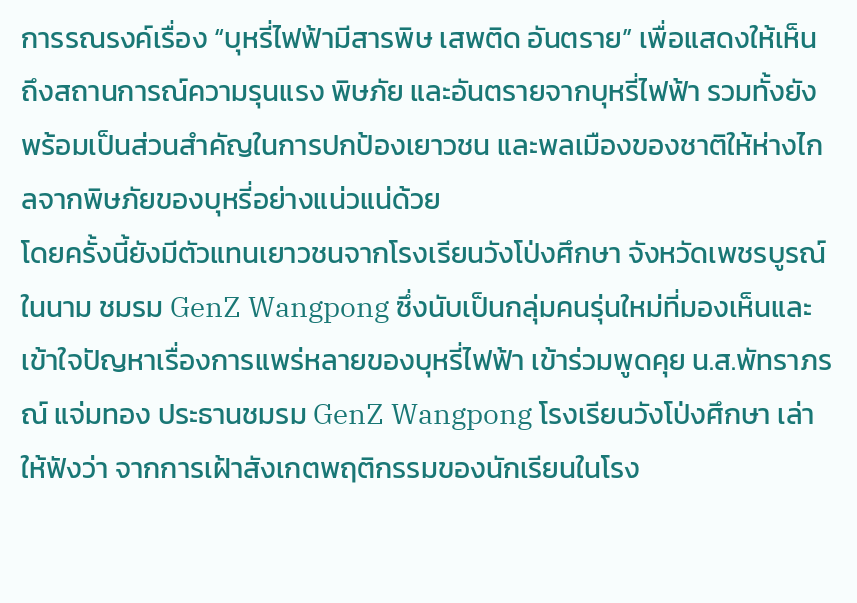การรณรงค์เรื่อง “บุหรี่ไฟฟ้ามีสารพิษ เสพติด อันตราย” เพื่อแสดงให้เห็นถึงสถานการณ์ความรุนแรง พิษภัย และอันตรายจากบุหรี่ไฟฟ้า รวมทั้งยังพร้อมเป็นส่วนสำคัญในการปกป้องเยาวชน และพลเมืองของชาติให้ห่างไกลจากพิษภัยของบุหรี่อย่างแน่วแน่ด้วย
โดยครั้งนี้ยังมีตัวแทนเยาวชนจากโรงเรียนวังโป่งศึกษา จังหวัดเพชรบูรณ์ ในนาม ชมรม GenZ Wangpong ซึ่งนับเป็นกลุ่มคนรุ่นใหม่ที่มองเห็นและเข้าใจปัญหาเรื่องการแพร่หลายของบุหรี่ไฟฟ้า เข้าร่วมพูดคุย น.ส.พัทราภรณ์ แจ่มทอง ประธานชมรม GenZ Wangpong โรงเรียนวังโป่งศึกษา เล่าให้ฟังว่า จากการเฝ้าสังเกตพฤติกรรมของนักเรียนในโรง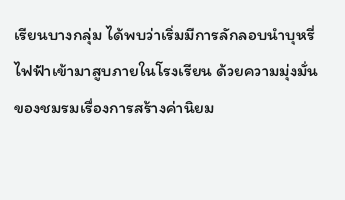เรียนบางกลุ่ม ได้พบว่าเริ่มมีการลักลอบนำบุหรี่ไฟฟ้าเข้ามาสูบภายในโรงเรียน ด้วยความมุ่งมั่นของชมรมเรื่องการสร้างค่านิยม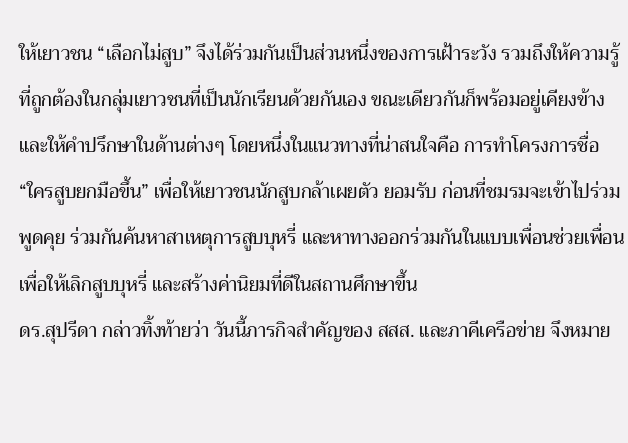ให้เยาวชน “เลือกไม่สูบ” จึงได้ร่วมกันเป็นส่วนหนึ่งของการเฝ้าระวัง รวมถึงให้ความรู้ที่ถูกต้องในกลุ่มเยาวชนที่เป็นนักเรียนด้วยกันเอง ขณะเดียวกันก็พร้อมอยู่เคียงข้างและให้คำปรึกษาในด้านต่างๆ โดยหนึ่งในแนวทางที่น่าสนใจคือ การทำโครงการชื่อ “ใครสูบยกมือขึ้น” เพื่อให้เยาวชนนักสูบกล้าเผยตัว ยอมรับ ก่อนที่ชมรมจะเข้าไปร่วมพูดคุย ร่วมกันค้นหาสาเหตุการสูบบุหรี่ และหาทางออกร่วมกันในแบบเพื่อนช่วยเพื่อน เพื่อให้เลิกสูบบุหรี่ และสร้างค่านิยมที่ดีในสถานศึกษาขึ้น
ดร.สุปรีดา กล่าวทิ้งท้ายว่า วันนี้ภารกิจสำคัญของ สสส. และภาคีเครือข่าย จึงหมาย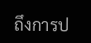ถึงการป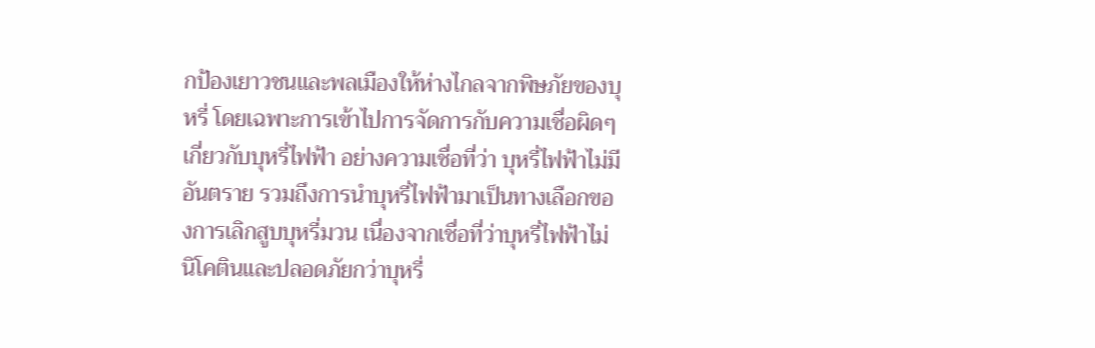กป้องเยาวชนและพลเมืองให้ห่างไกลจากพิษภัยของบุหรี่ โดยเฉพาะการเข้าไปการจัดการกับความเชื่อผิดๆ เกี่ยวกับบุหรี่ไฟฟ้า อย่างความเชื่อที่ว่า บุหรี่ไฟฟ้าไม่มีอันตราย รวมถึงการนำบุหรี่ไฟฟ้ามาเป็นทางเลือกของการเลิกสูบบุหรี่มวน เนื่องจากเชื่อที่ว่าบุหรี่ไฟฟ้าไม่นิโคตินและปลอดภัยกว่าบุหรี่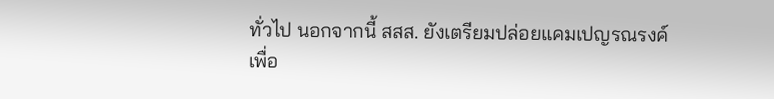ทั่วไป นอกจากนี้ สสส. ยังเตรียมปล่อยแคมเปญรณรงค์เพื่อ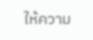ให้ความ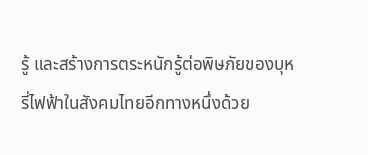รู้ และสร้างการตระหนักรู้ต่อพิษภัยของบุหรี่ไฟฟ้าในสังคมไทยอีกทางหนึ่งด้วย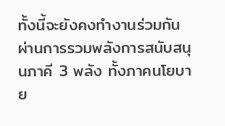ทั้งนี้จะยังคงทำงานร่วมกัน ผ่านการรวมพลังการสนับสนุนภาคี 3 พลัง ทั้งภาคนโยบาย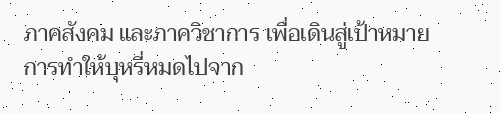ภาคสังคม และภาควิชาการ เพื่อเดินสู่เป้าหมายการทำให้บุหรี่หมดไปจาก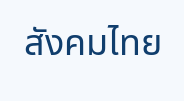สังคมไทย